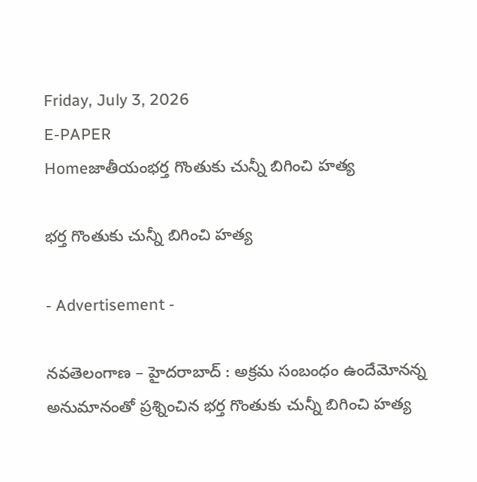Friday, July 3, 2026
E-PAPER
Homeజాతీయంభర్త గొంతుకు చున్నీ బిగించి హత్య

భర్త గొంతుకు చున్నీ బిగించి హత్య

- Advertisement -

నవతెలంగాణ – హైదరాబాద్ : అక్రమ సంబంధం ఉందేమోనన్న అనుమానంతో ప్రశ్నించిన భర్త గొంతుకు చున్నీ బిగించి హత్య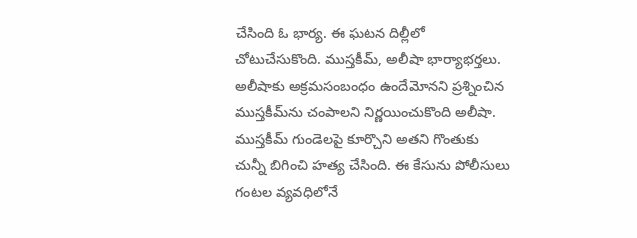చేసింది ఓ భార్య. ఈ ఘటన దిల్లీలో చోటుచేసుకొంది. ముస్తకీమ్‌, అలీషా భార్యాభర్తలు. అలీషాకు అక్రమసంబంధం ఉందేమోనని ప్రశ్నించిన ముస్తకీమ్‌ను చంపాలని నిర్ణయించుకొంది అలీషా. ముస్తకీమ్‌ గుండెలపై కూర్చొని అతని గొంతుకు చున్నీ బిగించి హత్య చేసింది. ఈ కేసును పోలీసులు గంటల వ్యవధిలోనే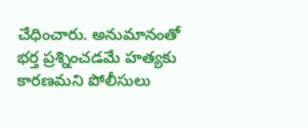చేధించారు. అనుమానంతో భర్త ప్రశ్నించడమే హత్యకు కారణమని పోలీసులు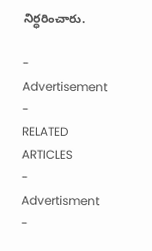నిర్ధరించారు.

- Advertisement -
RELATED ARTICLES
- Advertisment -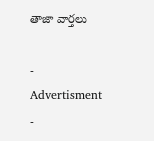తాజా వార్తలు

- Advertisment -